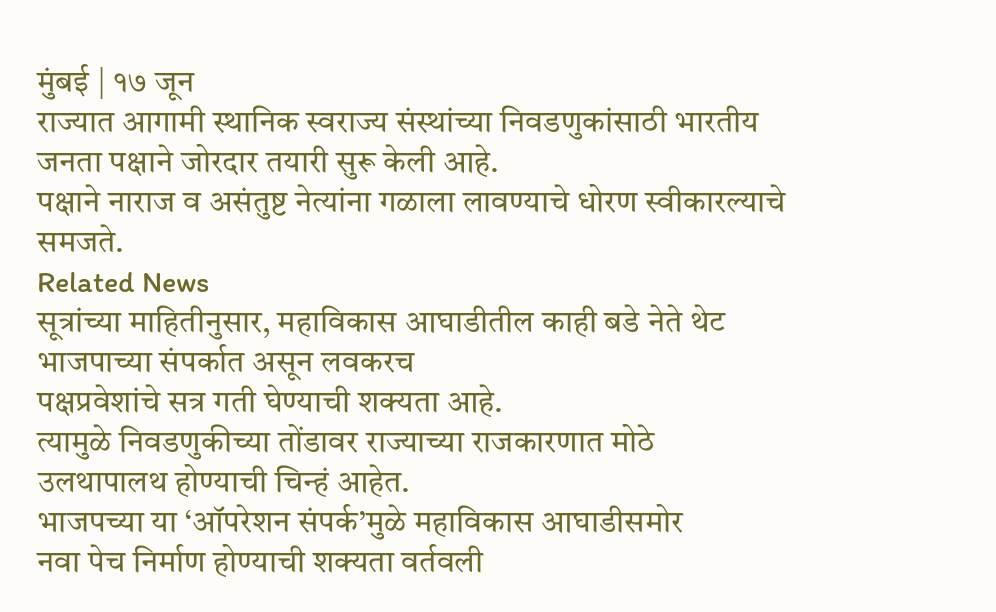मुंबई | १७ जून
राज्यात आगामी स्थानिक स्वराज्य संस्थांच्या निवडणुकांसाठी भारतीय जनता पक्षाने जोरदार तयारी सुरू केली आहे.
पक्षाने नाराज व असंतुष्ट नेत्यांना गळाला लावण्याचे धोरण स्वीकारल्याचे समजते.
Related News
सूत्रांच्या माहितीनुसार, महाविकास आघाडीतील काही बडे नेते थेट भाजपाच्या संपर्कात असून लवकरच
पक्षप्रवेशांचे सत्र गती घेण्याची शक्यता आहे.
त्यामुळे निवडणुकीच्या तोंडावर राज्याच्या राजकारणात मोठे उलथापालथ होण्याची चिन्हं आहेत.
भाजपच्या या ‘ऑपरेशन संपर्क’मुळे महाविकास आघाडीसमोर
नवा पेच निर्माण होण्याची शक्यता वर्तवली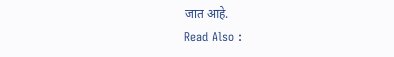जात आहे.
Read Also :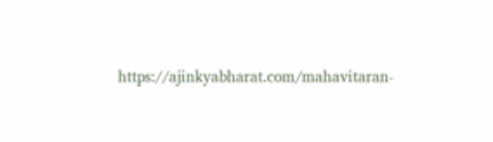https://ajinkyabharat.com/mahavitaran-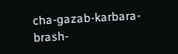cha-gazab-karbara-brash-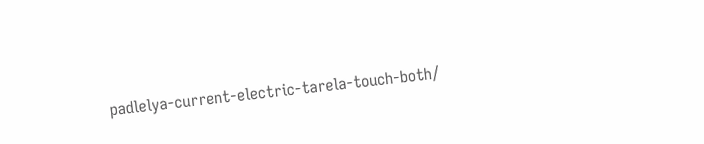padlelya-current-electric-tarela-touch-both/